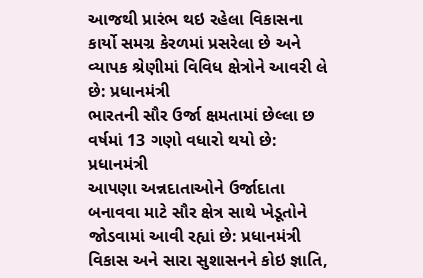આજથી પ્રારંભ થઇ રહેલા વિકાસના કાર્યો સમગ્ર કેરળમાં પ્રસરેલા છે અને વ્યાપક શ્રેણીમાં વિવિધ ક્ષેત્રોને આવરી લે છે: પ્રધાનમંત્રી
ભારતની સૌર ઉર્જા ક્ષમતામાં છેલ્લા છ વર્ષમાં 13 ગણો વધારો થયો છે: પ્રધાનમંત્રી
આપણા અન્નદાતાઓને ઉર્જાદાતા બનાવવા માટે સૌર ક્ષેત્ર સાથે ખેડૂતોને જોડવામાં આવી રહ્યાં છે: પ્રધાનમંત્રી
વિકાસ અને સારા સુશાસનને કોઇ જ્ઞાતિ,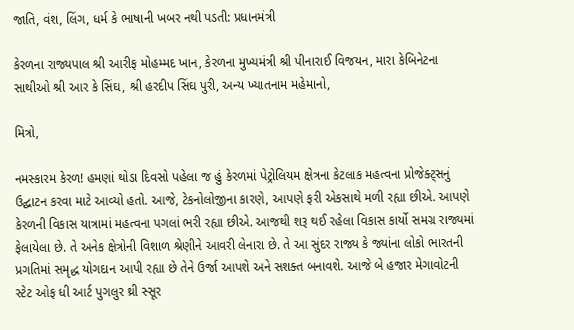જાતિ, વંશ, લિંગ, ધર્મ કે ભાષાની ખબર નથી પડતી: પ્રધાનમંત્રી

કેરળના રાજ્યપાલ શ્રી આરીફ મોહમ્મદ ખાન, કેરળના મુખ્યમંત્રી શ્રી પીનારાઈ વિજયન, મારા કેબિનેટના સાથીઓ શ્રી આર કે સિંઘ, શ્રી હરદીપ સિંઘ પુરી, અન્ય ખ્યાતનામ મહેમાનો,

મિત્રો,

નમસ્કારમ કેરળ! હમણાં થોડા દિવસો પહેલા જ હું કેરળમાં પેટ્રોલિયમ ક્ષેત્રના કેટલાક મહત્વના પ્રોજેક્ટ્સનું ઉદ્ઘાટન કરવા માટે આવ્યો હતો. આજે, ટેકનોલોજીના કારણે, આપણે ફરી એકસાથે મળી રહ્યા છીએ. આપણે કેરળની વિકાસ યાત્રામાં મહત્વના પગલાં ભરી રહ્યા છીએ. આજથી શરૂ થઈ રહેલા વિકાસ કાર્યો સમગ્ર રાજ્યમાં ફેલાયેલા છે. તે અનેક ક્ષેત્રોની વિશાળ શ્રેણીને આવરી લેનારા છે. તે આ સુંદર રાજ્ય કે જ્યાંના લોકો ભારતની પ્રગતિમાં સમૃદ્ધ યોગદાન આપી રહ્યા છે તેને ઉર્જા આપશે અને સશક્ત બનાવશે. આજે બે હજાર મેગાવોટની સ્ટેટ ઓફ ધી આર્ટ પુગલુર થ્રી સ્સૂર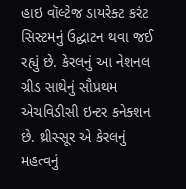હાઇ વૉલ્ટેજ ડાયરેક્ટ કરંટ સિસ્ટમનું ઉદ્ઘાટન થવા જઈ રહ્યું છે. કેરલનું આ નેશનલ ગ્રીડ સાથેનું સૌપ્રથમ એચવિડીસી ઇન્ટર કનેક્શન છે. થ્રીસ્સૂર એ કેરલનું મહત્વનું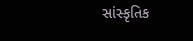સાંસ્કૃતિક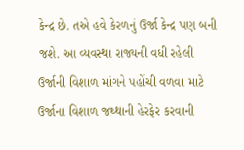કેન્દ્ર છે. તએ હવે કેરળનું ઉર્જા કેન્દ્ર પણ બની જશે. આ વ્યવસ્થા રાજ્યની વધી રહેલી ઉર્જાની વિશાળ માંગને પહોંચી વળવા માટે ઉર્જાના વિશાળ જથ્થાની હેરફેર કરવાની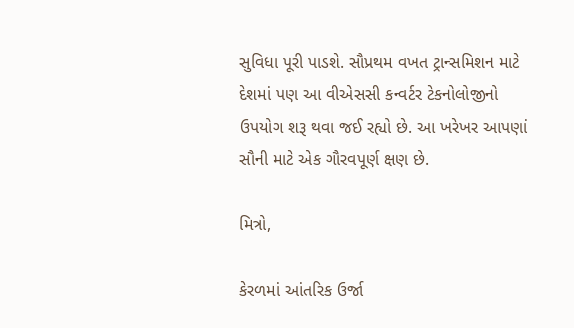સુવિધા પૂરી પાડશે. સૌપ્રથમ વખત ટ્રાન્સમિશન માટે દેશમાં પણ આ વીએસસી કન્વર્ટર ટેકનોલોજીનો ઉપયોગ શરૂ થવા જઈ રહ્યો છે. આ ખરેખર આપણાં સૌની માટે એક ગૌરવપૂર્ણ ક્ષણ છે.

મિત્રો,

કેરળમાં આંતરિક ઉર્જા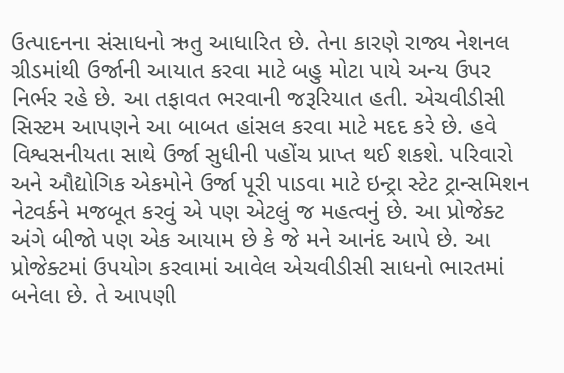ઉત્પાદનના સંસાધનો ઋતુ આધારિત છે. તેના કારણે રાજ્ય નેશનલ ગ્રીડમાંથી ઉર્જાની આયાત કરવા માટે બહુ મોટા પાયે અન્ય ઉપર નિર્ભર રહે છે. આ તફાવત ભરવાની જરૂરિયાત હતી. એચવીડીસી સિસ્ટમ આપણને આ બાબત હાંસલ કરવા માટે મદદ કરે છે. હવે વિશ્વસનીયતા સાથે ઉર્જા સુધીની પહોંચ પ્રાપ્ત થઈ શકશે. પરિવારો અને ઔદ્યોગિક એકમોને ઉર્જા પૂરી પાડવા માટે ઇન્ટ્રા સ્ટેટ ટ્રાન્સમિશન નેટવર્કને મજબૂત કરવું એ પણ એટલું જ મહત્વનું છે. આ પ્રોજેક્ટ અંગે બીજો પણ એક આયામ છે કે જે મને આનંદ આપે છે. આ પ્રોજેક્ટમાં ઉપયોગ કરવામાં આવેલ એચવીડીસી સાધનો ભારતમાં બનેલા છે. તે આપણી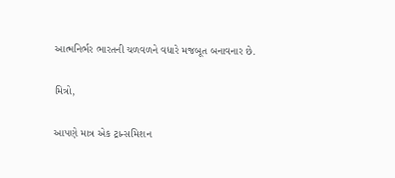આત્મનિર્ભર ભારતની ચળવળને વધારે મજબૂત બનાવનાર છે.

મિત્રો,

આપણે માત્ર એક ટ્રાન્સમિશન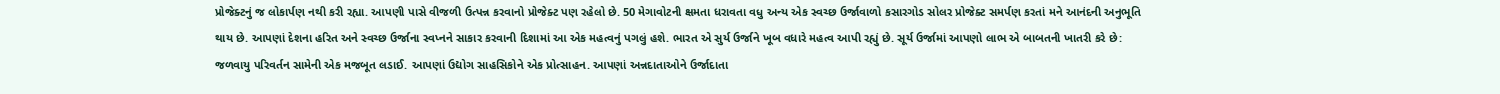પ્રોજેક્ટનું જ લોકાર્પણ નથી કરી રહ્યા. આપણી પાસે વીજળી ઉત્પન્ન કરવાનો પ્રોજેક્ટ પણ રહેલો છે. 50 મેગાવોટની ક્ષમતા ધરાવતા વધુ અન્ય એક સ્વચ્છ ઉર્જાવાળો કસારગોડ સોલર પ્રોજેક્ટ સમર્પણ કરતાં મને આનંદની અનુભૂતિ થાય છે. આપણાં દેશના હરિત અને સ્વચ્છ ઉર્જાના સ્વપ્નને સાકાર કરવાની દિશામાં આ એક મહત્વનું પગલું હશે. ભારત એ સુર્ય ઉર્જાને ખૂબ વધારે મહત્વ આપી રહ્યું છે. સૂર્ય ઉર્જામાં આપણો લાભ એ બાબતની ખાતરી કરે છે: જળવાયુ પરિવર્તન સામેની એક મજબૂત લડાઈ. આપણાં ઉદ્યોગ સાહસિકોને એક પ્રોત્સાહન. આપણાં અન્નદાતાઓને ઉર્જાદાતા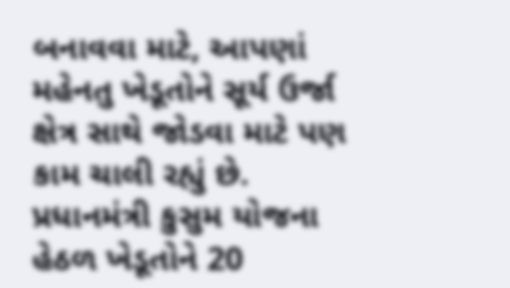બનાવવા માટે, આપણાં મહેનતુ ખેડૂતોને સૂર્ય ઉર્જા ક્ષેત્ર સાથે જોડવા માટે પણ કામ ચાલી રહ્યું છે. પ્રધાનમંત્રી કુસુમ યોજના હેઠળ ખેડૂતોને 20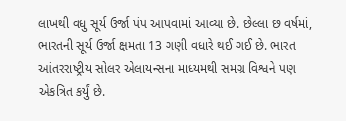લાખથી વધુ સૂર્ય ઉર્જા પંપ આપવામાં આવ્યા છે. છેલ્લા છ વર્ષમાં, ભારતની સૂર્ય ઉર્જા ક્ષમતા 13 ગણી વધારે થઈ ગઈ છે. ભારત આંતરરાષ્ટ્રીય સોલર એલાયન્સના માધ્યમથી સમગ્ર વિશ્વને પણ એકત્રિત કર્યું છે.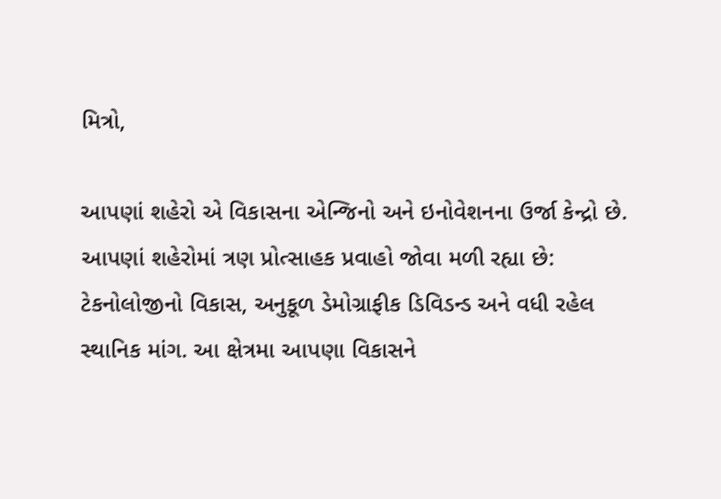મિત્રો,

આપણાં શહેરો એ વિકાસના એન્જિનો અને ઇનોવેશનના ઉર્જા કેન્દ્રો છે. આપણાં શહેરોમાં ત્રણ પ્રોત્સાહક પ્રવાહો જોવા મળી રહ્યા છે: ટેકનોલોજીનો વિકાસ, અનુકૂળ ડેમોગ્રાફીક ડિવિડન્ડ અને વધી રહેલ સ્થાનિક માંગ. આ ક્ષેત્રમા આપણા વિકાસને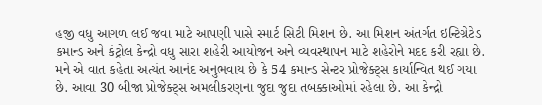હજી વધુ આગળ લઈ જવા માટે આપણી પાસે સ્માર્ટ સિટી મિશન છે. આ મિશન અંતર્ગત ઇન્ટિગ્રેટેડ કમાન્ડ અને કંટ્રોલ કેન્દ્રો વધુ સારા શહેરી આયોજન અને વ્યવસ્થાપન માટે શહેરોને મદદ કરી રહ્યા છે. મને એ વાત કહેતા અત્યંત આનંદ અનુભવાય છે કે 54 કમાન્ડ સેન્ટર પ્રોજેક્ટ્સ કાર્યાન્વિત થઈ ગયા છે. આવા 30 બીજા પ્રોજેક્ટ્સ અમલીકરણના જુદા જુદા તબક્કાઓમાં રહેલા છે. આ કેન્દ્રો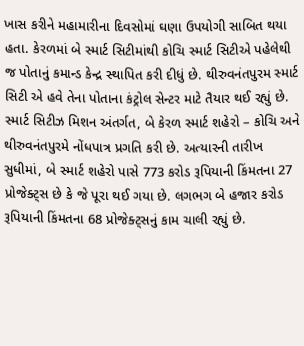ખાસ કરીને મહામારીના દિવસોમાં ઘણા ઉપયોગી સાબિત થયા હતા. કેરળમાં બે સ્માર્ટ સિટીમાંથી કોચિ સ્માર્ટ સિટીએ પહેલેથી જ પોતાનું કમાન્ડ કેન્દ્ર સ્થાપિત કરી દીધું છે. થીરુવનંતપુરમ સ્માર્ટ સિટી એ હવે તેના પોતાના કંટ્રોલ સેન્ટર માટે તૈયાર થઈ રહ્યું છે. સ્માર્ટ સિટીઝ મિશન અંતર્ગત, બે કેરળ સ્માર્ટ શહેરો – કોચિ અને થીરુવનંતપુરમે નોંધપાત્ર પ્રગતિ કરી છે. અત્યારની તારીખ સુધીમાં, બે સ્માર્ટ શહેરો પાસે 773 કરોડ રૂપિયાની કિંમતના 27 પ્રોજેક્ટ્સ છે કે જે પૂરા થઈ ગયા છે. લગભગ બે હજાર કરોડ રૂપિયાની કિંમતના 68 પ્રોજેક્ટ્સનું કામ ચાલી રહ્યું છે.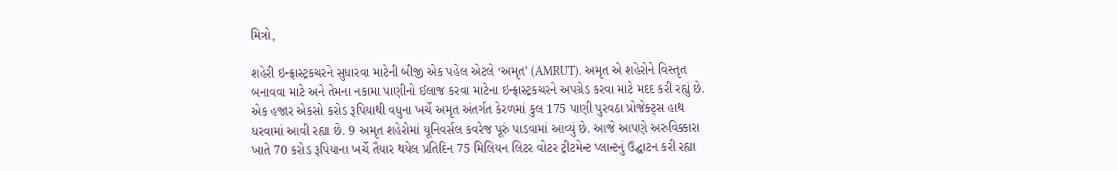મિત્રો,

શહેરી ઇન્ફ્રાસ્ટ્રકચરને સુધારવા માટેની બીજી એક પહેલ એટલે ‘અમૃત’ (AMRUT). અમૃત એ શહેરોને વિસ્તૃત બનાવવા માટે અને તેમના નકામા પાણીનો ઈલાજ કરવા માટેના ઇન્ફ્રાસ્ટ્રકચરને અપગ્રેડ કરવા માટે મદદ કરી રહ્યું છે. એક હજાર એકસો કરોડ રૂપિયાથી વધુના ખર્ચે અમૃત અંતર્ગત કેરળમાં કુલ 175 પાણી પુરવઠા પ્રોજેક્ટ્સ હાથ ધરવામાં આવી રહ્યા છે. 9 અમૃત શહેરોમાં યૂનિવર્સલ કવરેજ પૂરું પાડવામાં આવ્યું છે. આજે આપણે અરુવિક્કારા ખાતે 70 કરોડ રૂપિયાના ખર્ચે તૈયાર થયેલ પ્રતિદિન 75 મિલિયન લિટર વોટર ટ્રીટમેન્ટ પ્લાન્ટનું ઉદ્ઘાટન કરી રહ્યા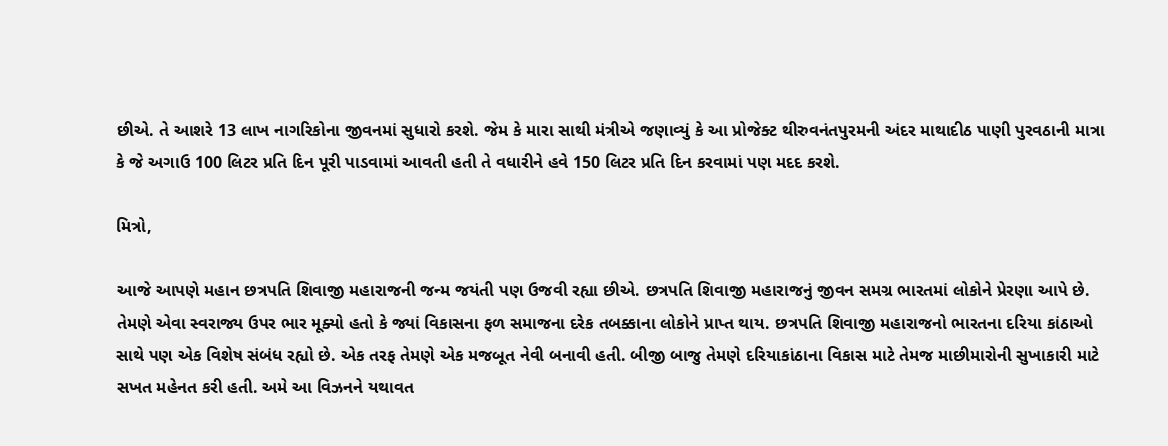છીએ. તે આશરે 13 લાખ નાગરિકોના જીવનમાં સુધારો કરશે. જેમ કે મારા સાથી મંત્રીએ જણાવ્યું કે આ પ્રોજેક્ટ થીરુવનંતપુરમની અંદર માથાદીઠ પાણી પુરવઠાની માત્રા કે જે અગાઉ 100 લિટર પ્રતિ દિન પૂરી પાડવામાં આવતી હતી તે વધારીને હવે 150 લિટર પ્રતિ દિન કરવામાં પણ મદદ કરશે.

મિત્રો,

આજે આપણે મહાન છત્રપતિ શિવાજી મહારાજની જન્મ જયંતી પણ ઉજવી રહ્યા છીએ. છત્રપતિ શિવાજી મહારાજનું જીવન સમગ્ર ભારતમાં લોકોને પ્રેરણા આપે છે. તેમણે એવા સ્વરાજ્ય ઉપર ભાર મૂક્યો હતો કે જ્યાં વિકાસના ફળ સમાજના દરેક તબક્કાના લોકોને પ્રાપ્ત થાય. છત્રપતિ શિવાજી મહારાજનો ભારતના દરિયા કાંઠાઓ સાથે પણ એક વિશેષ સંબંધ રહ્યો છે. એક તરફ તેમણે એક મજબૂત નેવી બનાવી હતી. બીજી બાજુ તેમણે દરિયાકાંઠાના વિકાસ માટે તેમજ માછીમારોની સુખાકારી માટે સખત મહેનત કરી હતી. અમે આ વિઝનને યથાવત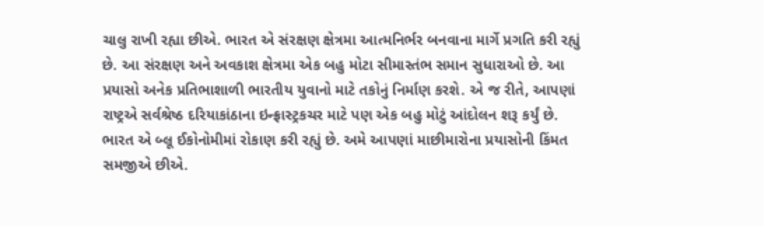ચાલુ રાખી રહ્યા છીએ. ભારત એ સંરક્ષણ ક્ષેત્રમા આત્મનિર્ભર બનવાના માર્ગે પ્રગતિ કરી રહ્યું છે. આ સંરક્ષણ અને અવકાશ ક્ષેત્રમા એક બહુ મોટા સીમાસ્તંભ સમાન સુધારાઓ છે. આ પ્રયાસો અનેક પ્રતિભાશાળી ભારતીય યુવાનો માટે તકોનું નિર્માણ કરશે. એ જ રીતે, આપણાં રાષ્ટ્રએ સર્વશ્રેષ્ઠ દરિયાકાંઠાના ઇન્ફ્રાસ્ટ્રકચર માટે પણ એક બહુ મોટું આંદોલન શરૂ કર્યું છે. ભારત એ બ્લૂ ઈકોનોમીમાં રોકાણ કરી રહ્યું છે. અમે આપણાં માછીમારોના પ્રયાસોની કિંમત સમજીએ છીએ.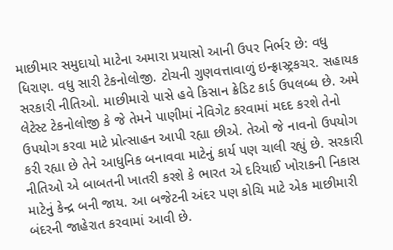માછીમાર સમુદાયો માટેના અમારા પ્રયાસો આની ઉપર નિર્ભર છે: વધુ ધિરાણ. વધુ સારી ટેકનોલોજી. ટોચની ગુણવત્તાવાળું ઇન્ફ્રાસ્ટ્રકચર. સહાયક સરકારી નીતિઓ. માછીમારો પાસે હવે કિસાન ક્રેડિટ કાર્ડ ઉપલબ્ધ છે. અમે લેટેસ્ટ ટેકનોલોજી કે જે તેમને પાણીમાં નેવિગેટ કરવામાં મદદ કરશે તેનો ઉપયોગ કરવા માટે પ્રોત્સાહન આપી રહ્યા છીએ. તેઓ જે નાવનો ઉપયોગ કરી રહ્યા છે તેને આધુનિક બનાવવા માટેનું કાર્ય પણ ચાલી રહ્યું છે. સરકારી નીતિઓ એ બાબતની ખાતરી કરશે કે ભારત એ દરિયાઈ ખોરાકની નિકાસ માટેનું કેન્દ્ર બની જાય. આ બજેટની અંદર પણ કોચિ માટે એક માછીમારી બંદરની જાહેરાત કરવામાં આવી છે.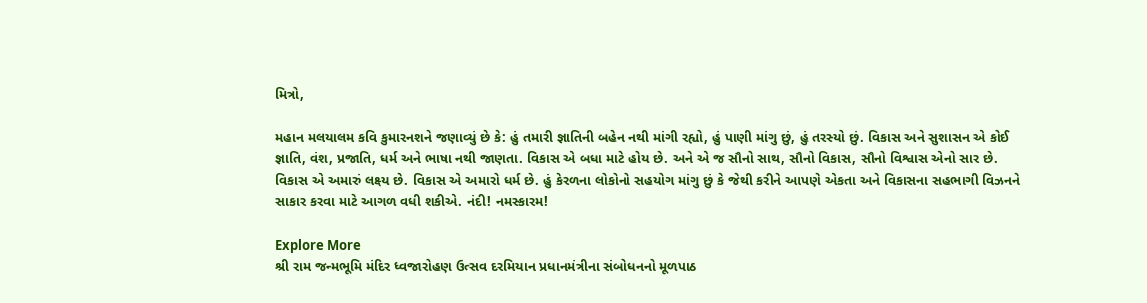મિત્રો,

મહાન મલયાલમ કવિ કુમારનશને જણાવ્યું છે કે: હું તમારી જ્ઞાતિની બહેન નથી માંગી રહ્યો, હું પાણી માંગુ છું, હું તરસ્યો છું. વિકાસ અને સુશાસન એ કોઈ જ્ઞાતિ, વંશ, પ્રજાતિ, ધર્મ અને ભાષા નથી જાણતા. વિકાસ એ બધા માટે હોય છે. અને એ જ સૌનો સાથ, સૌનો વિકાસ, સૌનો વિશ્વાસ એનો સાર છે. વિકાસ એ અમારું લક્ષ્ય છે. વિકાસ એ અમારો ધર્મ છે. હું કેરળના લોકોનો સહયોગ માંગુ છું કે જેથી કરીને આપણે એકતા અને વિકાસના સહભાગી વિઝનને સાકાર કરવા માટે આગળ વધી શકીએ. નંદી! નમસ્કારમ!

Explore More
શ્રી રામ જન્મભૂમિ મંદિર ધ્વજારોહણ ઉત્સવ દરમિયાન પ્રધાનમંત્રીના સંબોધનનો મૂળપાઠ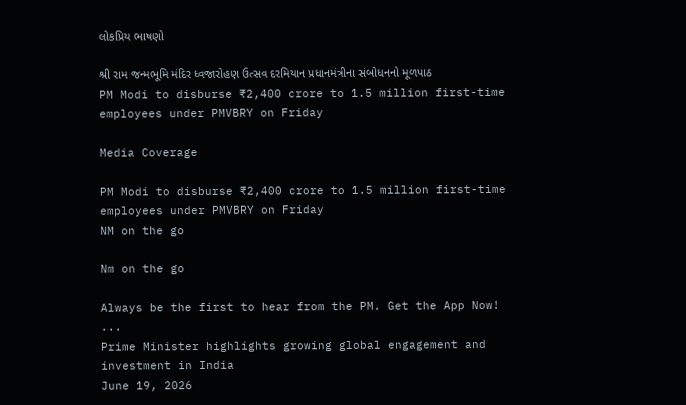લોકપ્રિય ભાષણો

શ્રી રામ જન્મભૂમિ મંદિર ધ્વજારોહણ ઉત્સવ દરમિયાન પ્રધાનમંત્રીના સંબોધનનો મૂળપાઠ
PM Modi to disburse ₹2,400 crore to 1.5 million first-time employees under PMVBRY on Friday

Media Coverage

PM Modi to disburse ₹2,400 crore to 1.5 million first-time employees under PMVBRY on Friday
NM on the go

Nm on the go

Always be the first to hear from the PM. Get the App Now!
...
Prime Minister highlights growing global engagement and investment in India
June 19, 2026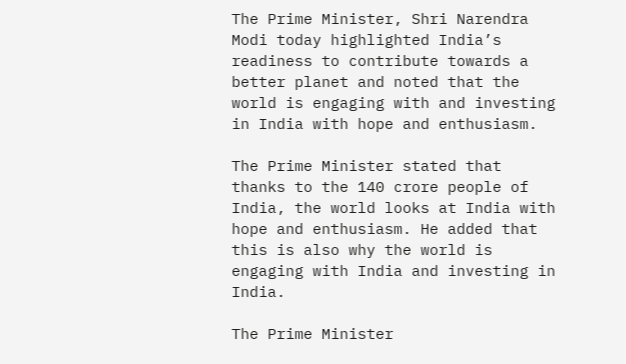The Prime Minister, Shri Narendra Modi today highlighted India’s readiness to contribute towards a better planet and noted that the world is engaging with and investing in India with hope and enthusiasm.

The Prime Minister stated that thanks to the 140 crore people of India, the world looks at India with hope and enthusiasm. He added that this is also why the world is engaging with India and investing in India.

The Prime Minister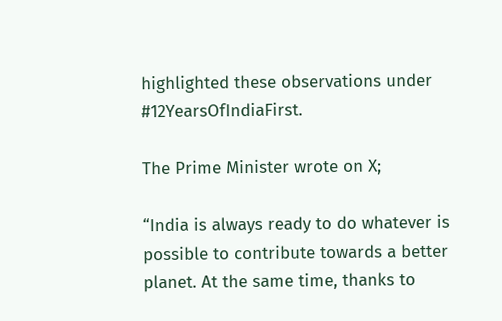highlighted these observations under #12YearsOfIndiaFirst.

The Prime Minister wrote on X;

“India is always ready to do whatever is possible to contribute towards a better planet. At the same time, thanks to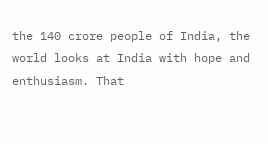the 140 crore people of India, the world looks at India with hope and enthusiasm. That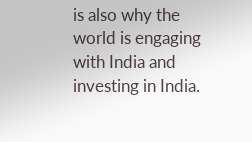is also why the world is engaging with India and investing in India.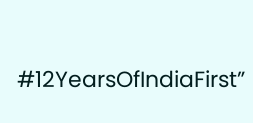#12YearsOfIndiaFirst”